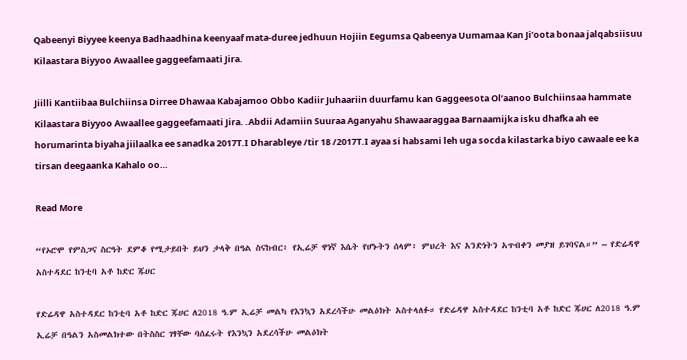Qabeenyi Biyyee keenya Badhaadhina keenyaaf mata-duree jedhuun Hojiin Eegumsa Qabeenya Uumamaa Kan Ji’oota bonaa jalqabsiisuu Kilaastara Biyyoo Awaallee gaggeefamaati Jira.

Jiilli Kantiibaa Bulchiinsa Dirree Dhawaa Kabajamoo Obbo Kadiir Juhaariin duurfamu kan Gaggeesota Ol’aanoo Bulchiinsaa hammate Kilaastara Biyyoo Awaallee gaggeefamaati Jira. .Abdii Adamiin Suuraa Aganyahu Shawaaraggaa Barnaamijka isku dhafka ah ee horumarinta biyaha jiilaalka ee sanadka 2017T.I Dharableye /tir 18 /2017T.I ayaa si habsami leh uga socda kilastarka biyo cawaale ee ka tirsan deegaanka Kahalo oo…

Read More

“የኦሮሞ የምስጋና ስርዓት ደምቆ የሚታይበት ይህን ታላቅ በዓል ስናከብር፥ የኢሬቻ ዋነኛ እሴት የሆኑትን ሰላም፥ ምህረት እና አንድነትን አጥብቀን መያዝ ይገባናል።” – የድሬዳዋ አስተዳደር ከንቲባ አቶ ከድር ጁሀር

የድሬዳዋ አስተዳደር ከንቲባ አቶ ከድር ጁሀር ለ2018 ዓ.ም ኢሬቻ መልካ የእንኳን አደረሳችሁ መልዕክት አስተላለፉ። የድሬዳዋ አስተዳደር ከንቲባ አቶ ከድር ጁሀር ለ2018 ዓ.ም ኢሬቻ በዓልን አስመልክተው በትስስር ገፃቸው ባሰፈሩት የእንኳን አደረሳችሁ መልዕክት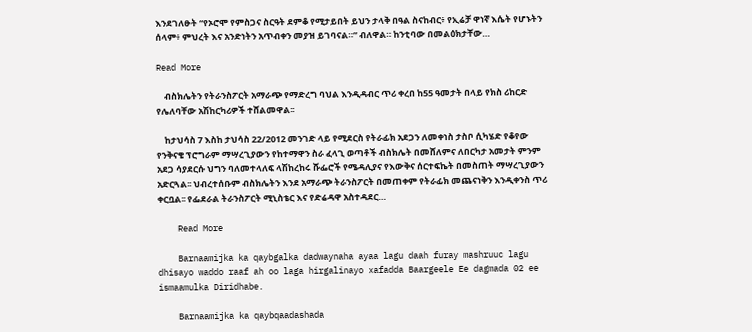እንደገለፁት “የኦሮሞ የምስጋና ስርዓት ደምቆ የሚታይበት ይህን ታላቅ በዓል ስናከብር፥ የኢሬቻ ዋነኛ እሴት የሆኑትን ሰላም፥ ምህረት እና አንድነትን አጥብቀን መያዝ ይገባናል።” ብለዋል። ከንቲባው በመልዕክታቸው…

Read More

    ብስክሌትን የትራንስፖርት አማራጭ የማድረግ ባህል እንዲዳብር ጥሪ ቀረበ ከ55 ዓመታት በላይ የክስ ሪከርድ የሌለባቸው አሽከርካሪዎች ተሸልመዋል፡፡

    ከታህሳስ 7 እስከ ታህሳስ 22/2012 መንገድ ላይ የሚደርስ የትራፊክ አደጋን ለመቀነስ ታስቦ ሲካሄድ የቆየው የንቅናቄ ፕሮግራም ማሣረጊያውን የከተማዋን ስራ ፈላጊ ወጣቶች ብስክሌት በመሸለምና ለበርካታ አመታት ምንም አደጋ ሳያደርሱ ህግን ባለመተላለፍ ላሽከረከሩ ሹፌሮች የሜዳሊያና የእውቅና ሰርተፍኬት በመስጠት ማሣረጊያውን አድርጓል፡፡ ህብረተሰቡም ብስክሌትን እንደ አማራጭ ትራንስፖርት በመጠቀም የትራፊክ መጨናነቅን እንዲቀንስ ጥሪ ቀርቧል፡፡ የፌደራል ትራንስፖርት ሚኒስቴር እና የድሬዳዋ አስተዳደር…

    Read More

    Barnaamijka ka qaybgalka dadwaynaha ayaa lagu daah furay mashruuc lagu dhisayo waddo raaf ah oo laga hirgalinayo xafadda Baargeele Ee dagmada 02 ee ismaamulka Diridhabe.

    Barnaamijka ka qaybqaadashada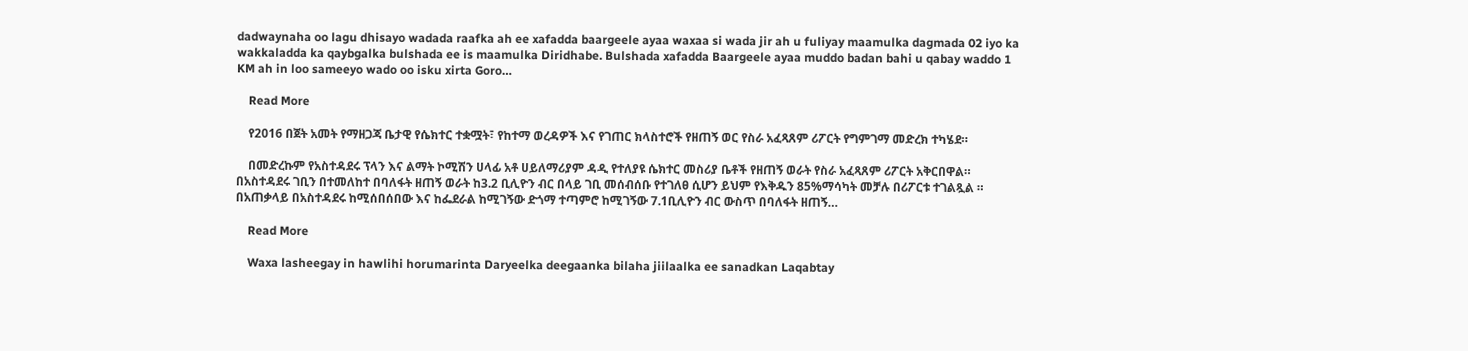dadwaynaha oo lagu dhisayo wadada raafka ah ee xafadda baargeele ayaa waxaa si wada jir ah u fuliyay maamulka dagmada 02 iyo ka wakkaladda ka qaybgalka bulshada ee is maamulka Diridhabe. Bulshada xafadda Baargeele ayaa muddo badan bahi u qabay waddo 1 KM ah in loo sameeyo wado oo isku xirta Goro…

    Read More

    የ2016 በጀት አመት የማዘጋጃ ቤታዊ የሴክተር ተቋሟት፣ የከተማ ወረዳዎች እና የገጠር ክላስተሮች የዘጠኝ ወር የስራ አፈጻጸም ሪፖርት የግምገማ መድረክ ተካሄደ።

    በመድረኩም የአስተዳደሩ ፕላን እና ልማት ኮሚሽን ሀላፊ አቶ ሀይለማሪያም ዳዲ የተለያዩ ሴክተር መስሪያ ቤቶች የዘጠኝ ወራት የስራ አፈጻጸም ሪፖርት አቅርበዋል። በአስተዳደሩ ገቢን በተመለከተ በባለፋት ዘጠኝ ወራት ከ3.2 ቢሊዮን ብር በላይ ገቢ መሰብሰቡ የተገለፀ ሲሆን ይህም የእቅዱን 85%ማሳካት መቻሉ በሪፖርቱ ተገልጿል ። በአጠቃላይ በአስተዳደሩ ከሚሰበሰበው እና ከፌደራል ከሚገኝው ድጎማ ተጣምሮ ከሚገኝው 7.1ቢሊዮን ብር ውስጥ በባለፋት ዘጠኝ…

    Read More

    Waxa lasheegay in hawlihi horumarinta Daryeelka deegaanka bilaha jiilaalka ee sanadkan Laqabtay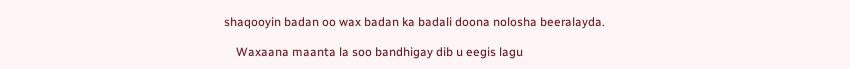shaqooyin badan oo wax badan ka badali doona nolosha beeralayda.

    Waxaana maanta la soo bandhigay dib u eegis lagu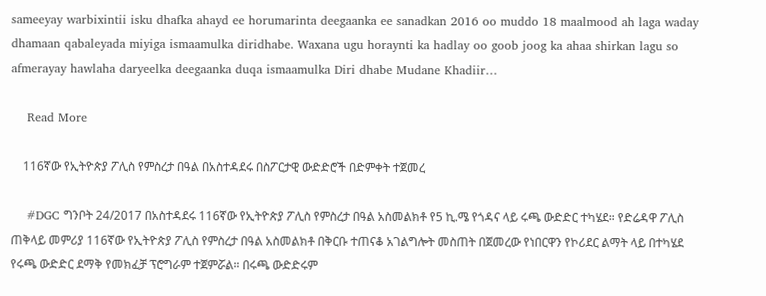sameeyay warbixintii isku dhafka ahayd ee horumarinta deegaanka ee sanadkan 2016 oo muddo 18 maalmood ah laga waday dhamaan qabaleyada miyiga ismaamulka diridhabe. Waxana ugu horaynti ka hadlay oo goob joog ka ahaa shirkan lagu so afmerayay hawlaha daryeelka deegaanka duqa ismaamulka Diri dhabe Mudane Khadiir…

    Read More

    116ኛው የኢትዮጵያ ፖሊስ የምስረታ በዓል በአስተዳደሩ በስፖርታዊ ውድድሮች በድምቀት ተጀመረ

    #DGC ግንቦት 24/2017 በአስተዳደሩ 116ኛው የኢትዮጵያ ፖሊስ የምስረታ በዓል አስመልክቶ የ5 ኪ.ሜ የጎዳና ላይ ሩጫ ውድድር ተካሄደ። የድሬዳዋ ፖሊስ ጠቅላይ መምሪያ 116ኛው የኢትዮጵያ ፖሊስ የምስረታ በዓል አስመልክቶ በቅርቡ ተጠናቆ አገልግሎት መስጠት በጀመረው የነበርዋን የኮሪደር ልማት ላይ በተካሄደ የሩጫ ውድድር ደማቅ የመክፈቻ ፕሮግራም ተጀምሯል። በሩጫ ውድድሩም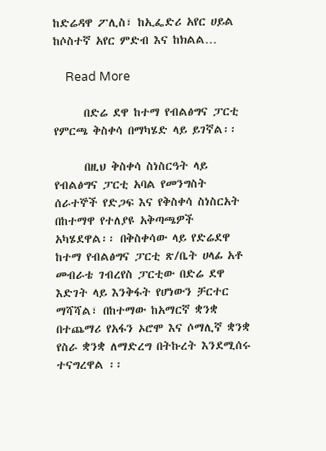ከድሬዳዋ ፖሊስ፣ ከኢፌድሪ አየር ሀይል ከሶስተኛ አየር ምድብ እና ከክልል…

    Read More

      በድሬ ደዋ ከተማ የብልፅግና ፓርቲ የምርጫ ቅስቀሳ በማካሄድ ላይ ይገኛል፡፡

      በዚህ ቅስቀሳ ስነስርዓት ላይ የብልፅግና ፓርቲ አባል የመንግስት ሰራተኞች የድጋፍ እና የቅስቀሳ ስነስርአት በከተማዋ የተለያዩ አቅጣጫዎች አካሄደዋል፡፡ በቅስቀሳው ላይ የድሬደዋ ከተማ የብልፅግና ፓርቲ ጽ/ቤት ሀላፊ አቶ መብራቴ ገብረየስ ፓርቲው በድሬ ደዋ እድገት ላይ እንቅፋት የሆነውን ቻርተር ማሻሻል፣ በከተማው ከአማርኛ ቋንቋ በተጨማሪ የአፋን ኦሮሞ እና ሶማሊኛ ቋንቋ የስራ ቋንቋ ለማድረግ በትኩረት እንደሚሰሩ ተናግረዋል ፡፡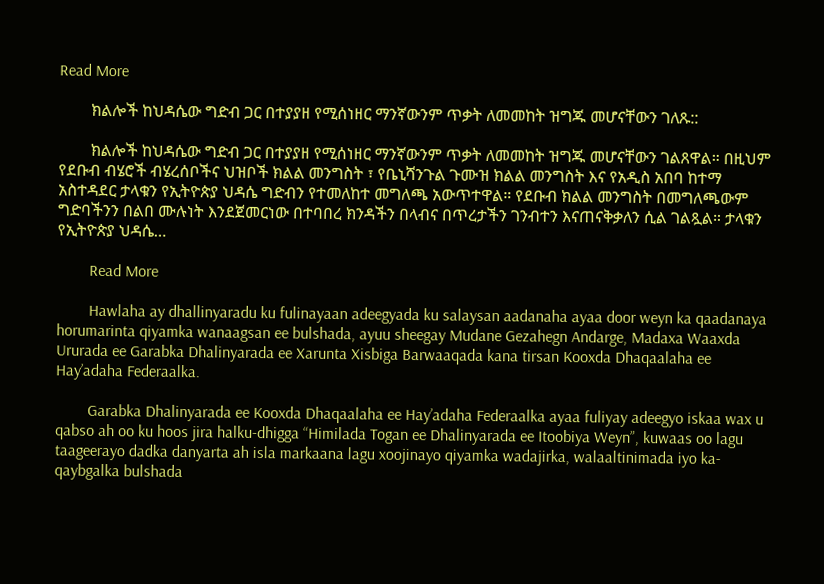Read More

        ክልሎች ከህዳሴው ግድብ ጋር በተያያዘ የሚሰነዘር ማንኛውንም ጥቃት ለመመከት ዝግጁ መሆናቸውን ገለጹ::

        ክልሎች ከህዳሴው ግድብ ጋር በተያያዘ የሚሰነዘር ማንኛውንም ጥቃት ለመመከት ዝግጁ መሆናቸውን ገልጸዋል። በዚህም የደቡብ ብሄሮች ብሄረሰቦችና ህዝቦች ክልል መንግስት ፣ የቤኒሻንጉል ጉሙዝ ክልል መንግስት እና የአዲስ አበባ ከተማ አስተዳደር ታላቁን የኢትዮጵያ ህዳሴ ግድብን የተመለከተ መግለጫ አውጥተዋል። የደቡብ ክልል መንግስት በመግለጫውም ግድባችንን በልበ ሙሉነት እንደጀመርነው በተባበረ ክንዳችን በላብና በጥረታችን ገንብተን እናጠናቅቃለን ሲል ገልጿል። ታላቁን የኢትዮጵያ ህዳሴ…

        Read More

        Hawlaha ay dhallinyaradu ku fulinayaan adeegyada ku salaysan aadanaha ayaa door weyn ka qaadanaya horumarinta qiyamka wanaagsan ee bulshada, ayuu sheegay Mudane Gezahegn Andarge, Madaxa Waaxda Ururada ee Garabka Dhalinyarada ee Xarunta Xisbiga Barwaaqada kana tirsan Kooxda Dhaqaalaha ee Hay’adaha Federaalka.

        Garabka Dhalinyarada ee Kooxda Dhaqaalaha ee Hay’adaha Federaalka ayaa fuliyay adeegyo iskaa wax u qabso ah oo ku hoos jira halku-dhigga “Himilada Togan ee Dhalinyarada ee Itoobiya Weyn”, kuwaas oo lagu taageerayo dadka danyarta ah isla markaana lagu xoojinayo qiyamka wadajirka, walaaltinimada iyo ka-qaybgalka bulshada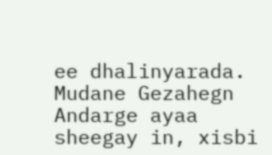ee dhalinyarada. Mudane Gezahegn Andarge ayaa sheegay in, xisbi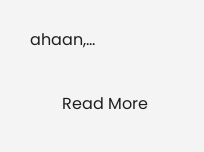ahaan,…

        Read More